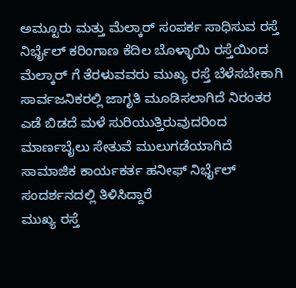ಅಮ್ಟೂರು ಮತ್ತು ಮೆಲ್ಕಾರ್ ಸಂಪರ್ಕ ಸಾಧಿಸುವ ರಸ್ತೆ ನಿರ್ಭೈಲ್ ಕರಿಂಗಾಣ ಕೆದಿಲ ಬೊಳ್ಳಾಯಿ ರಸ್ತೆಯಿಂದ ಮೆಲ್ಕಾರ್ ಗೆ ತೆರಳುವವರು ಮುಖ್ಯ ರಸ್ತೆ ಬೆಳೆಸಬೇಕಾಗಿ ಸಾರ್ವಜನಿಕರಲ್ಲಿ ಜಾಗೃತಿ ಮೂಡಿಸಲಾಗಿದೆ ನಿರಂತರ ಎಡೆ ಬಿಡದೆ ಮಳೆ ಸುರಿಯುತ್ತಿರುವುದರಿಂದ ಮಾರ್ಣಬೈಲು ಸೇತುವೆ ಮುಲುಗಡೆಯಾಗಿದೆ ಸಾಮಾಜಿಕ ಕಾರ್ಯಕರ್ತ ಹನೀಫ್ ನಿರ್ಭೈಲ್ ಸಂದರ್ಶನದಲ್ಲಿ ತಿಳಿಸಿದ್ದಾರೆ
ಮುಖ್ಯ ರಸ್ತೆ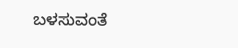ಬಳಸುವಂತೆ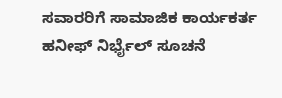ಸವಾರರಿಗೆ ಸಾಮಾಜಿಕ ಕಾರ್ಯಕರ್ತ ಹನೀಫ್ ನಿರ್ಭೈಲ್ ಸೂಚನೆ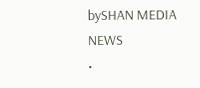bySHAN MEDIA NEWS
•